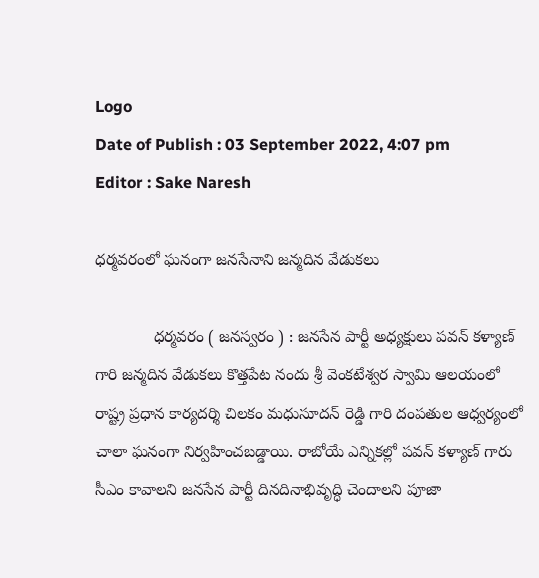Logo
Date of Publish : 03 September 2022, 4:07 pm
Editor : Sake Naresh

ధర్మవరంలో ఘనంగా జనసేనాని జన్మదిన వేడుకలు

             ధర్మవరం ( జనస్వరం ) : జనసేన పార్టీ అధ్యక్షులు పవన్ కళ్యాణ్ గారి జన్మదిన వేడుకలు కొత్తపేట నందు శ్రీ వెంకటేశ్వర స్వామి ఆలయంలో రాష్ట్ర ప్రధాన కార్యదర్శి చిలకం మధుసూదన్ రెడ్డి గారి దంపతుల ఆధ్వర్యంలో చాలా ఘనంగా నిర్వహించబడ్డాయి. రాబోయే ఎన్నికల్లో పవన్ కళ్యాణ్ గారు సీఎం కావాలని జనసేన పార్టీ దినదినాభివృద్ధి చెందాలని పూజా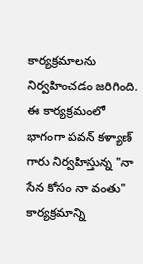కార్యక్రమాలను నిర్వహించడం జరిగింది. ఈ కార్యక్రమంలో భాగంగా పవన్ కళ్యాణ్ గారు నిర్వహిస్తున్న "నా సేన కోసం నా వంతు" కార్యక్రమాన్ని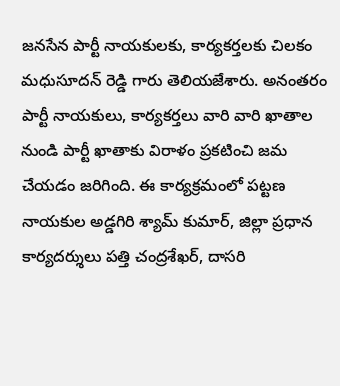జనసేన పార్టీ నాయకులకు, కార్యకర్తలకు చిలకం మధుసూదన్ రెడ్డి గారు తెలియజేశారు. అనంతరం పార్టీ నాయకులు, కార్యకర్తలు వారి వారి ఖాతాల నుండి పార్టీ ఖాతాకు విరాళం ప్రకటించి జమ చేయడం జరిగింది. ఈ కార్యక్రమంలో పట్టణ నాయకుల అడ్డగిరి శ్యామ్ కుమార్, జిల్లా ప్రధాన కార్యదర్శులు పత్తి చంద్రశేఖర్, దాసరి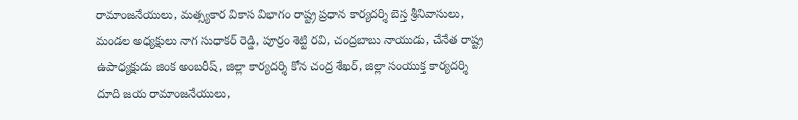రామాంజనేయులు, మత్స్యకార వికాస విభాగం రాష్ట్ర ప్రధాన కార్యదర్శి బెస్త శ్రీనివాసులు, మండల అధ్యక్షులు నాగ సుధాకర్ రెడ్డి, పూర్రం శెట్టి రవి, చంద్రబాబు నాయుడు, చేనేత రాష్ట్ర ఉపాధ్యక్షుడు జింక అంబరీష్, జిల్లా కార్యదర్శి కోన చంద్ర శేఖర్, జిల్లా సంయుక్త కార్యదర్శి దూది జయ రామాంజనేయులు,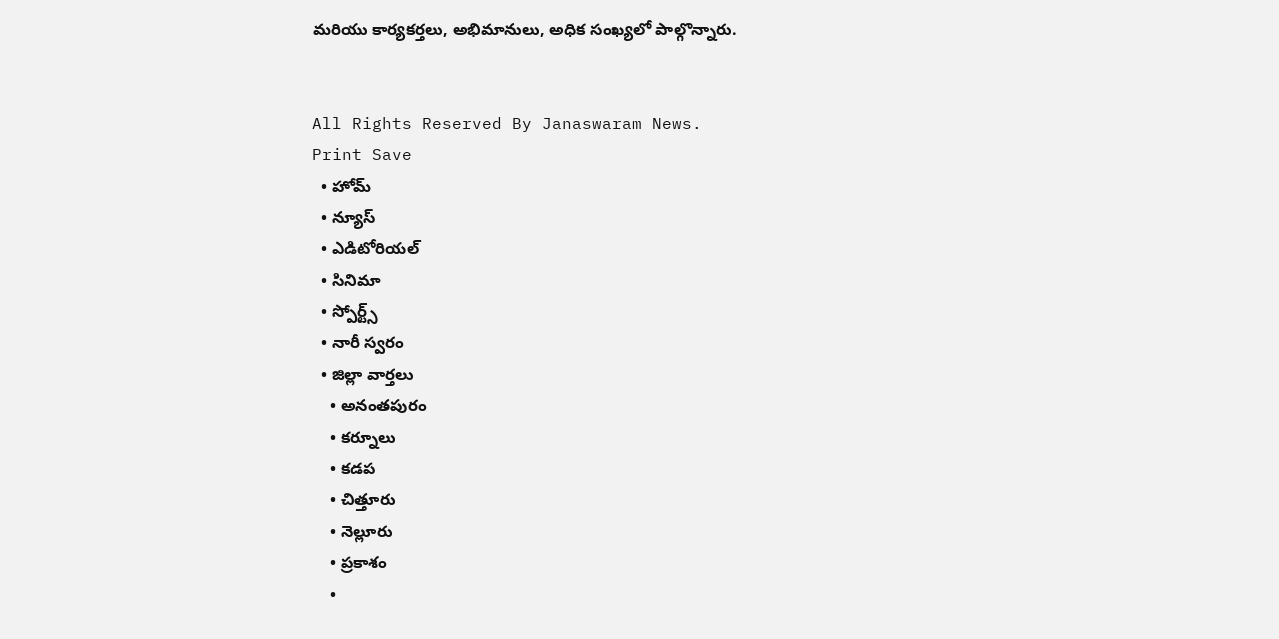మరియు కార్యకర్తలు, అభిమానులు, అధిక సంఖ్యలో పాల్గొన్నారు.


All Rights Reserved By Janaswaram News.
Print Save
  • హోమ్
  • న్యూస్
  • ఎడిటోరియల్
  • సినిమా
  • స్పోర్ట్స్
  • నారీ స్వరం
  • జిల్లా వార్తలు
    • అనంతపురం
    • కర్నూలు
    • కడప
    • చిత్తూరు
    • నెల్లూరు
    • ప్రకాశం
    •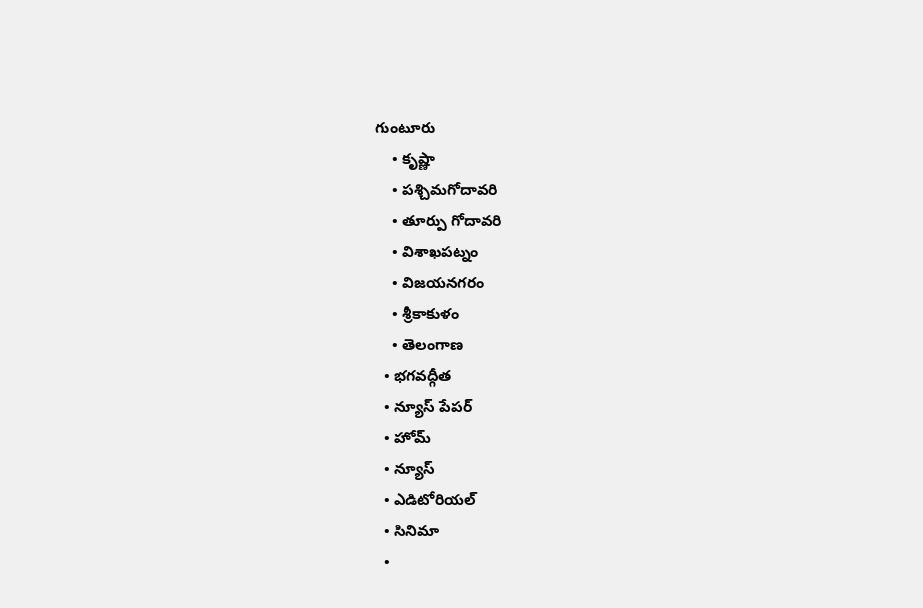గుంటూరు
    • కృష్ణా
    • పశ్చిమగోదావరి
    • తూర్పు గోదావరి
    • విశాఖపట్నం
    • విజయనగరం
    • శ్రీకాకుళం
    • తెలంగాణ
  • భగవద్గీత
  • న్యూస్ పేపర్
  • హోమ్
  • న్యూస్
  • ఎడిటోరియల్
  • సినిమా
  •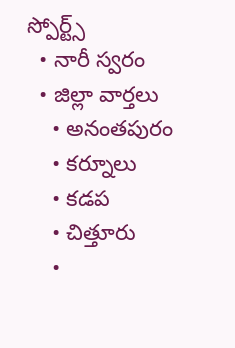స్పోర్ట్స్
  • నారీ స్వరం
  • జిల్లా వార్తలు
    • అనంతపురం
    • కర్నూలు
    • కడప
    • చిత్తూరు
    •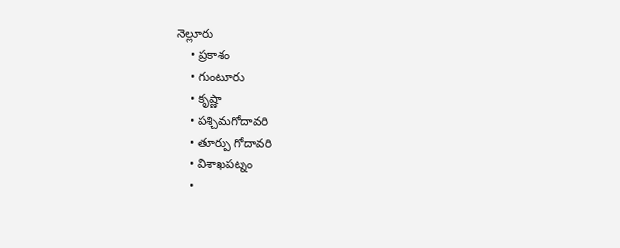నెల్లూరు
    • ప్రకాశం
    • గుంటూరు
    • కృష్ణా
    • పశ్చిమగోదావరి
    • తూర్పు గోదావరి
    • విశాఖపట్నం
    •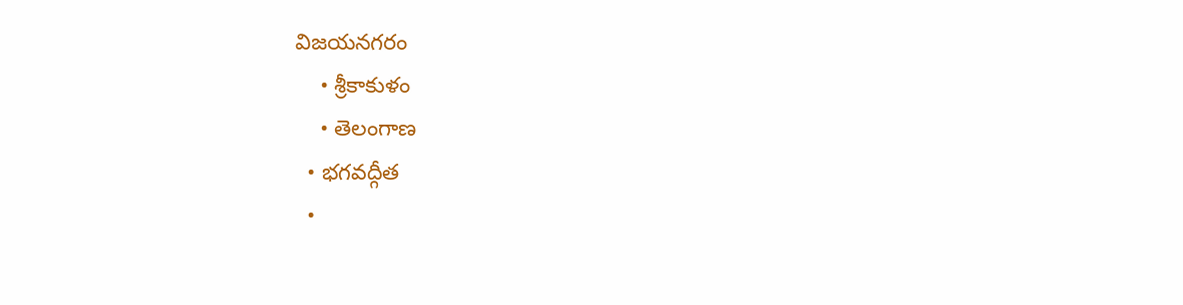విజయనగరం
    • శ్రీకాకుళం
    • తెలంగాణ
  • భగవద్గీత
  •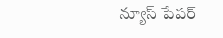న్యూస్ పేపర్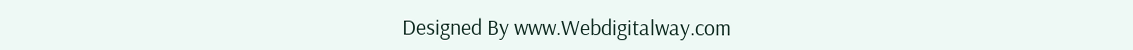Designed By www.Webdigitalway.com